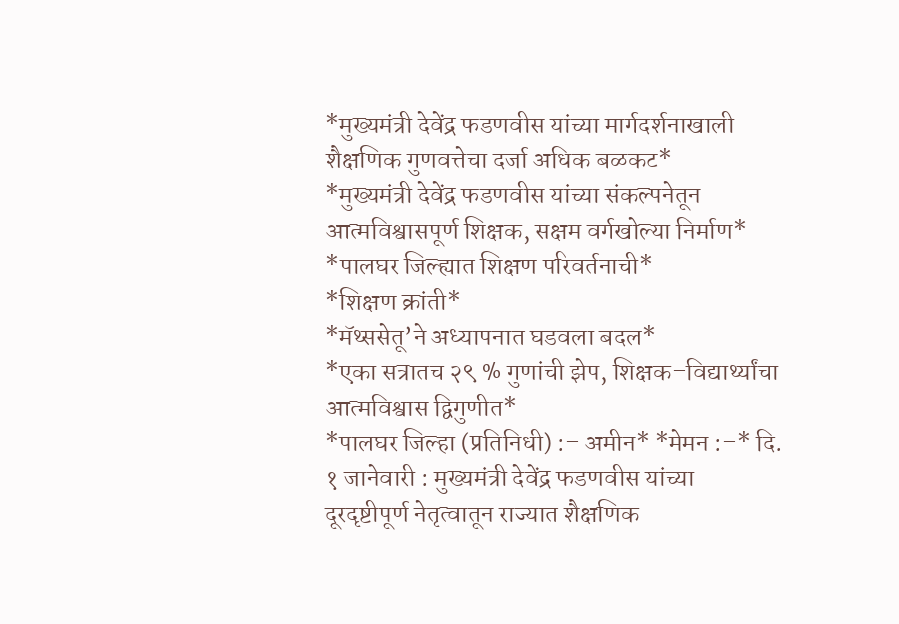*मुख्यमंत्री देवेंद्र फडणवीस यांच्या मार्गदर्शनाखाली शैक्षणिक गुणवत्तेचा दर्जा अधिक बळकट*
*मुख्यमंत्री देवेंद्र फडणवीस यांच्या संकल्पनेतून आत्मविश्वासपूर्ण शिक्षक, सक्षम वर्गखोल्या निर्माण*
*पालघर जिल्ह्यात शिक्षण परिवर्तनाची*
*शिक्षण क्रांती*
*मॅथ्ससेतू’ने अध्यापनात घडवला बदल*
*एका सत्रातच २९ % गुणांची झेप, शिक्षक–विद्यार्थ्यांचा आत्मविश्वास द्विगुणीत*
*पालघर जिल्हा (प्रतिनिधी) :– अमीन* *मेमन :–* दि. १ जानेवारी : मुख्यमंत्री देवेंद्र फडणवीस यांच्या दूरदृष्टीपूर्ण नेतृत्वातून राज्यात शैक्षणिक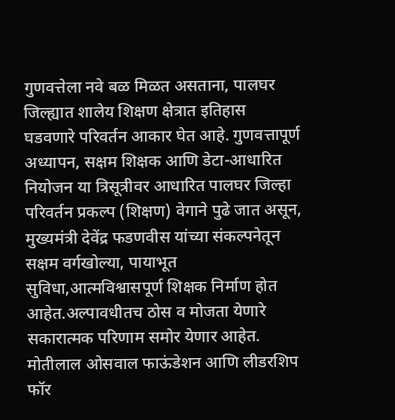गुणवत्तेला नवे बळ मिळत असताना, पालघर जिल्ह्यात शालेय शिक्षण क्षेत्रात इतिहास घडवणारे परिवर्तन आकार घेत आहे. गुणवत्तापूर्ण अध्यापन, सक्षम शिक्षक आणि डेटा-आधारित नियोजन या त्रिसूत्रीवर आधारित पालघर जिल्हा परिवर्तन प्रकल्प (शिक्षण) वेगाने पुढे जात असून, मुख्यमंत्री देवेंद्र फडणवीस यांच्या संकल्पनेतून सक्षम वर्गखोल्या, पायाभूत सुविधा,आत्मविश्वासपूर्ण शिक्षक निर्माण होत आहेत.अल्पावधीतच ठोस व मोजता येणारे सकारात्मक परिणाम समोर येणार आहेत.
मोतीलाल ओसवाल फाऊंडेशन आणि लीडरशिप फॉर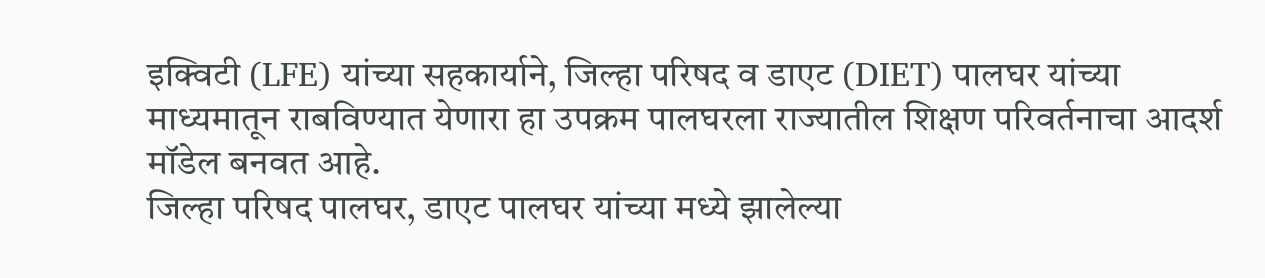इक्विटी (LFE) यांच्या सहकार्याने, जिल्हा परिषद व डाएट (DIET) पालघर यांच्या माध्यमातून राबविण्यात येणारा हा उपक्रम पालघरला राज्यातील शिक्षण परिवर्तनाचा आदर्श मॉडेल बनवत आहे.
जिल्हा परिषद पालघर, डाएट पालघर यांच्या मध्ये झालेल्या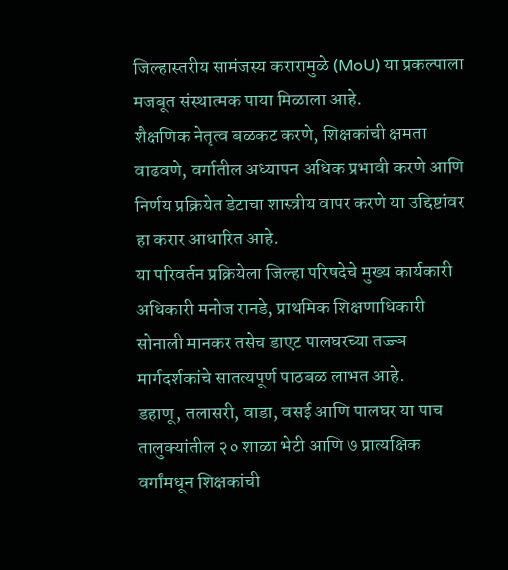जिल्हास्तरीय सामंजस्य करारामुळे (MoU) या प्रकल्पाला मजबूत संस्थात्मक पाया मिळाला आहे.
शैक्षणिक नेतृत्व बळकट करणे, शिक्षकांची क्षमता वाढवणे, वर्गातील अध्यापन अधिक प्रभावी करणे आणि निर्णय प्रक्रियेत डेटाचा शास्त्रीय वापर करणे या उद्दिष्टांवर हा करार आधारित आहे.
या परिवर्तन प्रक्रियेला जिल्हा परिषदेचे मुख्य कार्यकारी अधिकारी मनोज रानडे, प्राथमिक शिक्षणाधिकारी सोनाली मानकर तसेच डाएट पालघरच्या तज्ज्ञ मार्गदर्शकांचे सातत्यपूर्ण पाठबळ लाभत आहे.
डहाणू, तलासरी, वाडा, वसई आणि पालघर या पाच तालुक्यांतील २० शाळा भेटी आणि ७ प्रात्यक्षिक वर्गांमधून शिक्षकांची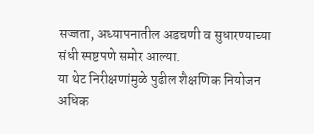सज्जता, अध्यापनातील अडचणी व सुधारण्याच्या संधी स्पष्टपणे समोर आल्या.
या थेट निरीक्षणांमुळे पुढील शैक्षणिक नियोजन अधिक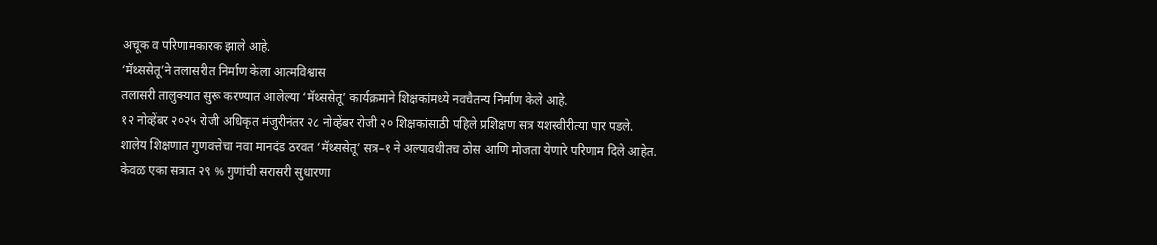अचूक व परिणामकारक झाले आहे.
‘मॅथ्ससेतू’ने तलासरीत निर्माण केला आत्मविश्वास
तलासरी तालुक्यात सुरू करण्यात आलेल्या ‘मॅथ्ससेतू’ कार्यक्रमाने शिक्षकांमध्ये नवचैतन्य निर्माण केले आहे.
१२ नोव्हेंबर २०२५ रोजी अधिकृत मंजुरीनंतर २८ नोव्हेंबर रोजी २० शिक्षकांसाठी पहिले प्रशिक्षण सत्र यशस्वीरीत्या पार पडले.
शालेय शिक्षणात गुणवत्तेचा नवा मानदंड ठरवत ‘मॅथ्ससेतू’ सत्र–१ ने अल्पावधीतच ठोस आणि मोजता येणारे परिणाम दिले आहेत. केवळ एका सत्रात २९ % गुणांची सरासरी सुधारणा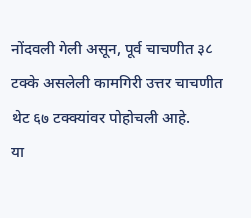नोंदवली गेली असून, पूर्व चाचणीत ३८ टक्के असलेली कामगिरी उत्तर चाचणीत थेट ६७ टक्क्यांवर पोहोचली आहे.
या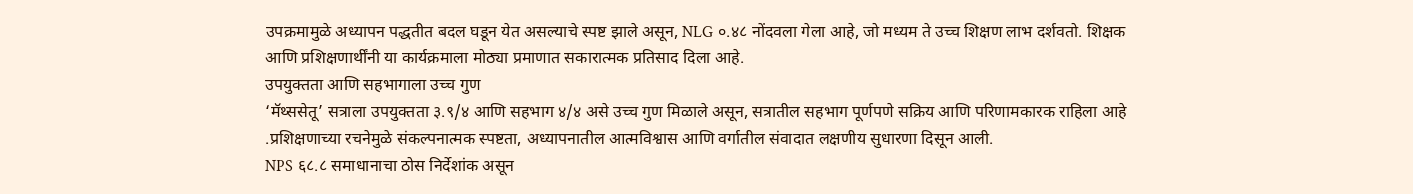उपक्रमामुळे अध्यापन पद्धतीत बदल घडून येत असल्याचे स्पष्ट झाले असून, NLG ०.४८ नोंदवला गेला आहे, जो मध्यम ते उच्च शिक्षण लाभ दर्शवतो. शिक्षक आणि प्रशिक्षणार्थींनी या कार्यक्रमाला मोठ्या प्रमाणात सकारात्मक प्रतिसाद दिला आहे.
उपयुक्तता आणि सहभागाला उच्च गुण
‘मॅथ्ससेतू’ सत्राला उपयुक्तता ३.९/४ आणि सहभाग ४/४ असे उच्च गुण मिळाले असून, सत्रातील सहभाग पूर्णपणे सक्रिय आणि परिणामकारक राहिला आहे .प्रशिक्षणाच्या रचनेमुळे संकल्पनात्मक स्पष्टता, अध्यापनातील आत्मविश्वास आणि वर्गातील संवादात लक्षणीय सुधारणा दिसून आली.
NPS ६८.८ समाधानाचा ठोस निर्देशांक असून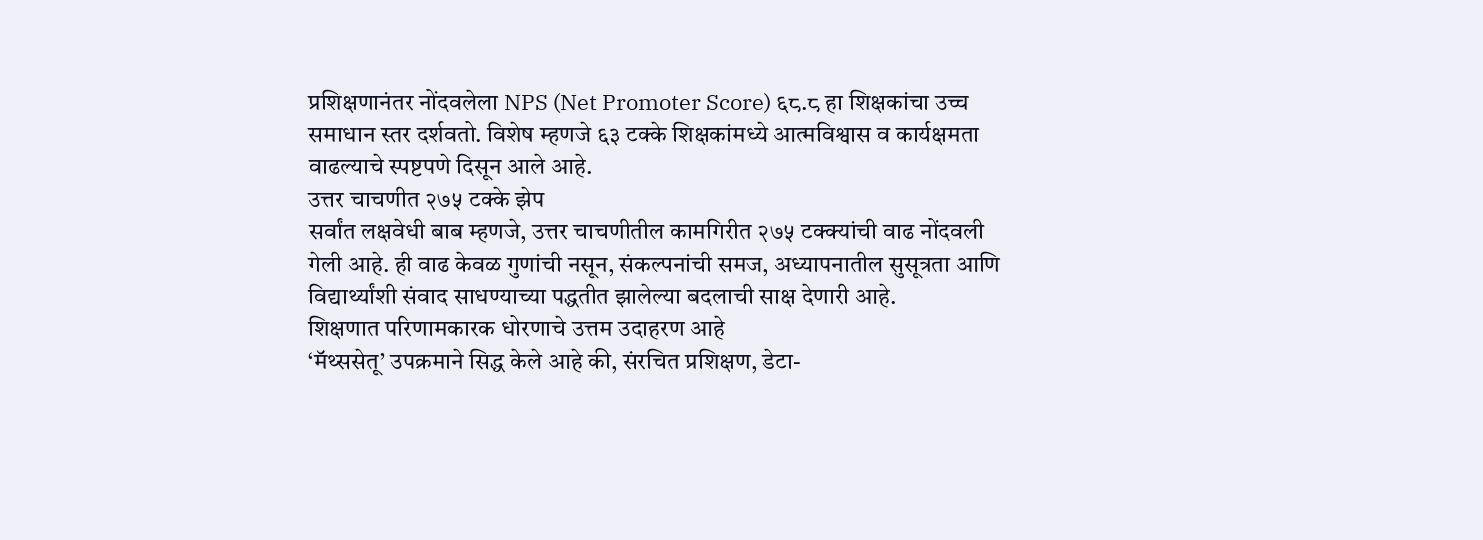प्रशिक्षणानंतर नोंदवलेला NPS (Net Promoter Score) ६८.८ हा शिक्षकांचा उच्च समाधान स्तर दर्शवतो. विशेष म्हणजे ६३ टक्के शिक्षकांमध्ये आत्मविश्वास व कार्यक्षमता वाढल्याचे स्पष्टपणे दिसून आले आहे.
उत्तर चाचणीत २७५ टक्के झेप
सर्वांत लक्षवेधी बाब म्हणजे, उत्तर चाचणीतील कामगिरीत २७५ टक्क्यांची वाढ नोंदवली गेली आहे. ही वाढ केवळ गुणांची नसून, संकल्पनांची समज, अध्यापनातील सुसूत्रता आणि विद्यार्थ्यांशी संवाद साधण्याच्या पद्धतीत झालेल्या बदलाची साक्ष देणारी आहे.
शिक्षणात परिणामकारक धोरणाचे उत्तम उदाहरण आहे
‘मॅथ्ससेतू’ उपक्रमाने सिद्ध केले आहे की, संरचित प्रशिक्षण, डेटा-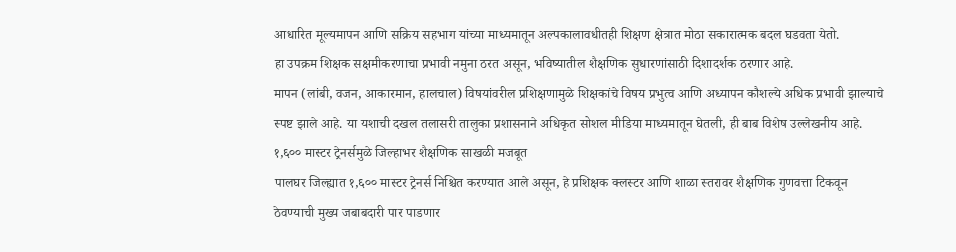आधारित मूल्यमापन आणि सक्रिय सहभाग यांच्या माध्यमातून अल्पकालावधीतही शिक्षण क्षेत्रात मोठा सकारात्मक बदल घडवता येतो.
हा उपक्रम शिक्षक सक्षमीकरणाचा प्रभावी नमुना ठरत असून, भविष्यातील शैक्षणिक सुधारणांसाठी दिशादर्शक ठरणार आहे.
मापन (लांबी, वजन, आकारमान, हालचाल) विषयांवरील प्रशिक्षणामुळे शिक्षकांचे विषय प्रभुत्व आणि अध्यापन कौशल्ये अधिक प्रभावी झाल्याचे स्पष्ट झाले आहे. या यशाची दखल तलासरी तालुका प्रशासनाने अधिकृत सोशल मीडिया माध्यमातून घेतली, ही बाब विशेष उल्लेखनीय आहे.
१,६०० मास्टर ट्रेनर्समुळे जिल्हाभर शैक्षणिक साखळी मजबूत
पालघर जिल्ह्यात १,६०० मास्टर ट्रेनर्स निश्चित करण्यात आले असून, हे प्रशिक्षक क्लस्टर आणि शाळा स्तरावर शैक्षणिक गुणवत्ता टिकवून ठेवण्याची मुख्य जबाबदारी पार पाडणार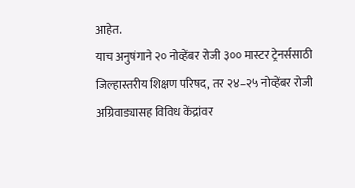आहेत.
याच अनुषंगाने २० नोव्हेंबर रोजी ३०० मास्टर ट्रेनर्ससाठी जिल्हास्तरीय शिक्षण परिषद, तर २४–२५ नोव्हेंबर रोजी अग्रिवाड्यासह विविध केंद्रांवर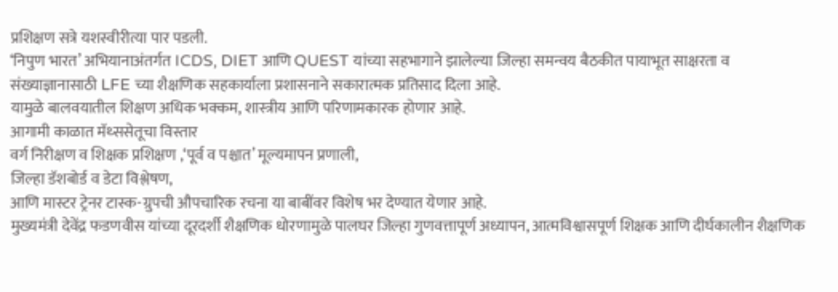प्रशिक्षण सत्रे यशस्वीरीत्या पार पडली.
‘निपुण भारत’ अभियानाअंतर्गत ICDS, DIET आणि QUEST यांच्या सहभागाने झालेल्या जिल्हा समन्वय बैठकीत पायाभूत साक्षरता व संख्याज्ञानासाठी LFE च्या शैक्षणिक सहकार्याला प्रशासनाने सकारात्मक प्रतिसाद दिला आहे.
यामुळे बालवयातील शिक्षण अधिक भक्कम, शास्त्रीय आणि परिणामकारक होणार आहे.
आगामी काळात मॅथ्ससेतूचा विस्तार
वर्ग निरीक्षण व शिक्षक प्रशिक्षण ,‘पूर्व व पश्चात’ मूल्यमापन प्रणाली,
जिल्हा डॅशबोर्ड व डेटा विश्लेषण,
आणि मास्टर ट्रेनर टास्क-ग्रुपची औपचारिक रचना या बाबींवर विशेष भर देण्यात येणार आहे.
मुख्यमंत्री देवेंद्र फडणवीस यांच्या दूरदर्शी शैक्षणिक धोरणामुळे पालघर जिल्हा गुणवत्तापूर्ण अध्यापन, आत्मविश्वासपूर्ण शिक्षक आणि दीर्घकालीन शैक्षणिक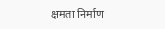क्षमता निर्माण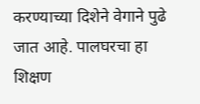करण्याच्या दिशेने वेगाने पुढे जात आहे. पालघरचा हा शिक्षण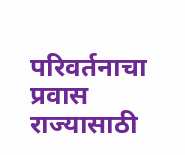परिवर्तनाचा प्रवास राज्यासाठी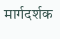मार्गदर्शक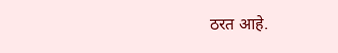ठरत आहे.